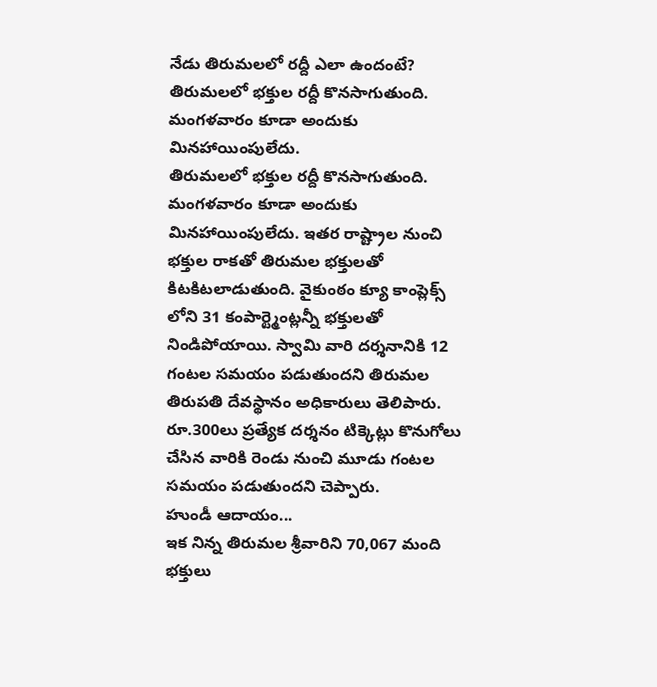నేడు తిరుమలలో రద్దీ ఎలా ఉందంటే?
తిరుమలలో భక్తుల రద్దీ కొనసాగుతుంది. మంగళవారం కూడా అందుకు మినహాయింపులేదు.
తిరుమలలో భక్తుల రద్దీ కొనసాగుతుంది. మంగళవారం కూడా అందుకు మినహాయింపులేదు. ఇతర రాష్ట్రాల నుంచి భక్తుల రాకతో తిరుమల భక్తులతో కిటకిటలాడుతుంది. వైకుంఠం క్యూ కాంప్లెక్స్ లోని 31 కంపార్ట్మెంట్లన్నీ భక్తులతో నిండిపోయాయి. స్వామి వారి దర్శనానికి 12 గంటల సమయం పడుతుందని తిరుమల తిరుపతి దేవస్థానం అధికారులు తెలిపారు. రూ.300లు ప్రత్యేక దర్శనం టిక్కెట్లు కొనుగోలు చేసిన వారికి రెండు నుంచి మూడు గంటల సమయం పడుతుందని చెప్పారు.
హుండీ ఆదాయం...
ఇక నిన్న తిరుమల శ్రీవారిని 70,067 మంది భక్తులు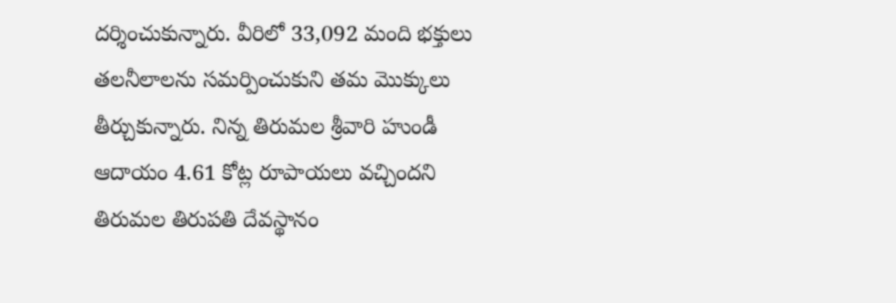దర్శించుకున్నారు. వీరిలో 33,092 మంది భక్తులు తలనీలాలను సమర్పించుకుని తమ మొక్కులు తీర్చుకున్నారు. నిన్న తిరుమల శ్రీవారి హుండీ ఆదాయం 4.61 కోట్ల రూపాయలు వచ్చిందని తిరుమల తిరుపతి దేవస్థానం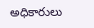అధికారులు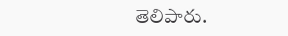తెలిపారు.